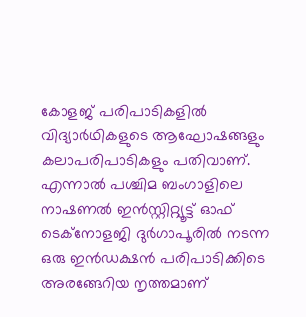കോളജ് പരിപാടികളിൽ വിദ്യാർഥികളുടെ ആഘോഷങ്ങളും കലാപരിപാടികളും പതിവാണ്. എന്നാൽ പശ്ചിമ ബംഗാളിലെ നാഷണൽ ഇൻസ്റ്റിറ്റ്യൂട്ട് ഓഫ് ടെക്നോളജി ദുർഗാപൂരിൽ നടന്ന ഒരു ഇൻഡക്ഷൻ പരിപാടിക്കിടെ അരങ്ങേറിയ നൃത്തമാണ്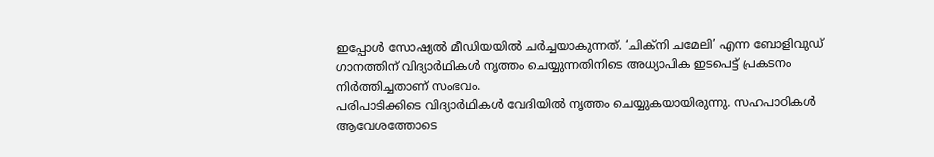ഇപ്പോൾ സോഷ്യൽ മീഡിയയിൽ ചർച്ചയാകുന്നത്. ‘ചിക്നി ചമേലി’ എന്ന ബോളിവുഡ് ഗാനത്തിന് വിദ്യാർഥികൾ നൃത്തം ചെയ്യുന്നതിനിടെ അധ്യാപിക ഇടപെട്ട് പ്രകടനം നിർത്തിച്ചതാണ് സംഭവം.
പരിപാടിക്കിടെ വിദ്യാർഥികൾ വേദിയിൽ നൃത്തം ചെയ്യുകയായിരുന്നു. സഹപാഠികൾ ആവേശത്തോടെ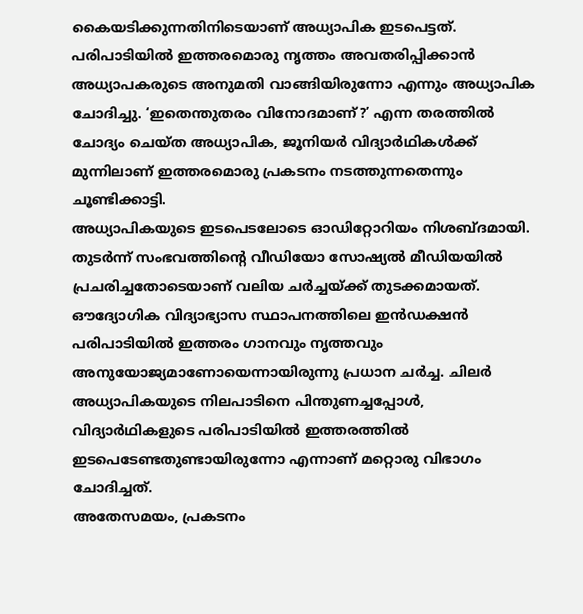കൈയടിക്കുന്നതിനിടെയാണ് അധ്യാപിക ഇടപെട്ടത്. പരിപാടിയിൽ ഇത്തരമൊരു നൃത്തം അവതരിപ്പിക്കാൻ അധ്യാപകരുടെ അനുമതി വാങ്ങിയിരുന്നോ എന്നും അധ്യാപിക ചോദിച്ചു. ‘ഇതെന്തുതരം വിനോദമാണ്?’ എന്ന തരത്തിൽ ചോദ്യം ചെയ്ത അധ്യാപിക, ജൂനിയർ വിദ്യാർഥികൾക്ക് മുന്നിലാണ് ഇത്തരമൊരു പ്രകടനം നടത്തുന്നതെന്നും ചൂണ്ടിക്കാട്ടി.
അധ്യാപികയുടെ ഇടപെടലോടെ ഓഡിറ്റോറിയം നിശബ്ദമായി. തുടർന്ന് സംഭവത്തിന്റെ വീഡിയോ സോഷ്യൽ മീഡിയയിൽ പ്രചരിച്ചതോടെയാണ് വലിയ ചർച്ചയ്ക്ക് തുടക്കമായത്. ഔദ്യോഗിക വിദ്യാഭ്യാസ സ്ഥാപനത്തിലെ ഇൻഡക്ഷൻ പരിപാടിയിൽ ഇത്തരം ഗാനവും നൃത്തവും അനുയോജ്യമാണോയെന്നായിരുന്നു പ്രധാന ചർച്ച. ചിലർ അധ്യാപികയുടെ നിലപാടിനെ പിന്തുണച്ചപ്പോൾ, വിദ്യാർഥികളുടെ പരിപാടിയിൽ ഇത്തരത്തിൽ ഇടപെടേണ്ടതുണ്ടായിരുന്നോ എന്നാണ് മറ്റൊരു വിഭാഗം ചോദിച്ചത്.
അതേസമയം, പ്രകടനം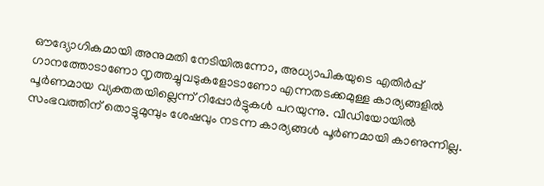ഔദ്യോഗികമായി അനുമതി നേടിയിരുന്നോ, അധ്യാപികയുടെ എതിർപ്പ് ഗാനത്തോടാണോ നൃത്തച്ചുവടുകളോടാണോ എന്നതടക്കമുള്ള കാര്യങ്ങളിൽ പൂർണമായ വ്യക്തതയില്ലെന്ന് റിപ്പോർട്ടുകൾ പറയുന്നു. വീഡിയോയിൽ സംഭവത്തിന് തൊട്ടുമുമ്പും ശേഷവും നടന്ന കാര്യങ്ങൾ പൂർണമായി കാണുന്നില്ല.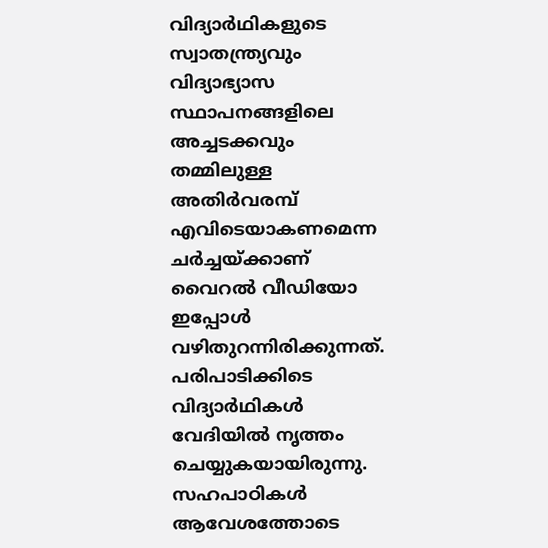വിദ്യാർഥികളുടെ സ്വാതന്ത്ര്യവും വിദ്യാഭ്യാസ സ്ഥാപനങ്ങളിലെ അച്ചടക്കവും തമ്മിലുള്ള അതിർവരമ്പ് എവിടെയാകണമെന്ന ചർച്ചയ്ക്കാണ് വൈറൽ വീഡിയോ ഇപ്പോൾ വഴിതുറന്നിരിക്കുന്നത്.
പരിപാടിക്കിടെ വിദ്യാർഥികൾ വേദിയിൽ നൃത്തം ചെയ്യുകയായിരുന്നു. സഹപാഠികൾ ആവേശത്തോടെ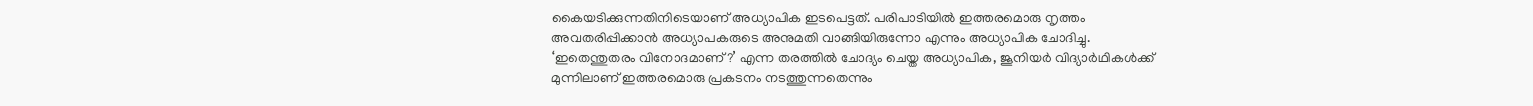കൈയടിക്കുന്നതിനിടെയാണ് അധ്യാപിക ഇടപെട്ടത്. പരിപാടിയിൽ ഇത്തരമൊരു നൃത്തം അവതരിപ്പിക്കാൻ അധ്യാപകരുടെ അനുമതി വാങ്ങിയിരുന്നോ എന്നും അധ്യാപിക ചോദിച്ചു. ‘ഇതെന്തുതരം വിനോദമാണ്?’ എന്ന തരത്തിൽ ചോദ്യം ചെയ്ത അധ്യാപിക, ജൂനിയർ വിദ്യാർഥികൾക്ക് മുന്നിലാണ് ഇത്തരമൊരു പ്രകടനം നടത്തുന്നതെന്നും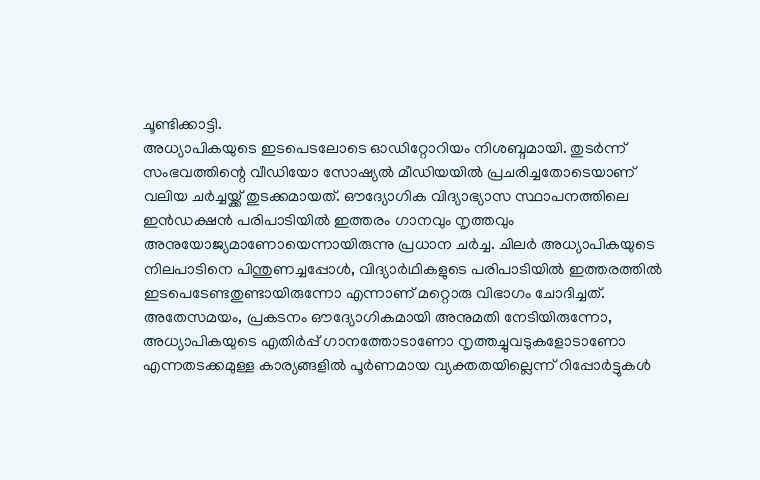ചൂണ്ടിക്കാട്ടി.
അധ്യാപികയുടെ ഇടപെടലോടെ ഓഡിറ്റോറിയം നിശബ്ദമായി. തുടർന്ന് സംഭവത്തിന്റെ വീഡിയോ സോഷ്യൽ മീഡിയയിൽ പ്രചരിച്ചതോടെയാണ് വലിയ ചർച്ചയ്ക്ക് തുടക്കമായത്. ഔദ്യോഗിക വിദ്യാഭ്യാസ സ്ഥാപനത്തിലെ ഇൻഡക്ഷൻ പരിപാടിയിൽ ഇത്തരം ഗാനവും നൃത്തവും അനുയോജ്യമാണോയെന്നായിരുന്നു പ്രധാന ചർച്ച. ചിലർ അധ്യാപികയുടെ നിലപാടിനെ പിന്തുണച്ചപ്പോൾ, വിദ്യാർഥികളുടെ പരിപാടിയിൽ ഇത്തരത്തിൽ ഇടപെടേണ്ടതുണ്ടായിരുന്നോ എന്നാണ് മറ്റൊരു വിഭാഗം ചോദിച്ചത്.
അതേസമയം, പ്രകടനം ഔദ്യോഗികമായി അനുമതി നേടിയിരുന്നോ, അധ്യാപികയുടെ എതിർപ്പ് ഗാനത്തോടാണോ നൃത്തച്ചുവടുകളോടാണോ എന്നതടക്കമുള്ള കാര്യങ്ങളിൽ പൂർണമായ വ്യക്തതയില്ലെന്ന് റിപ്പോർട്ടുകൾ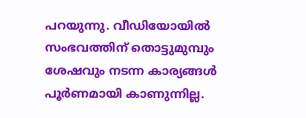പറയുന്നു. വീഡിയോയിൽ സംഭവത്തിന് തൊട്ടുമുമ്പും ശേഷവും നടന്ന കാര്യങ്ങൾ പൂർണമായി കാണുന്നില്ല.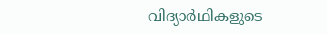വിദ്യാർഥികളുടെ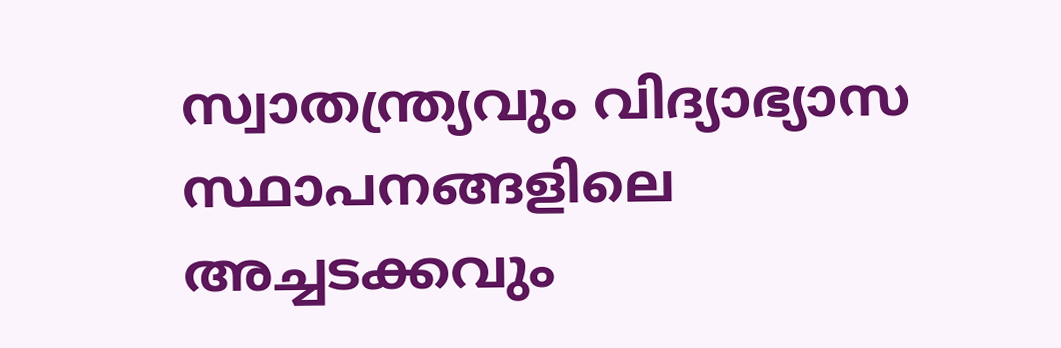സ്വാതന്ത്ര്യവും വിദ്യാഭ്യാസ സ്ഥാപനങ്ങളിലെ അച്ചടക്കവും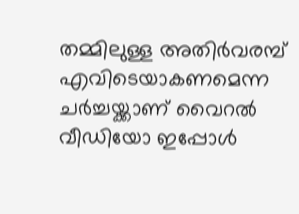തമ്മിലുള്ള അതിർവരമ്പ് എവിടെയാകണമെന്ന ചർച്ചയ്ക്കാണ് വൈറൽ വീഡിയോ ഇപ്പോൾ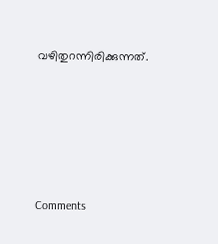വഴിതുറന്നിരിക്കുന്നത്.







Comments